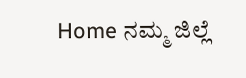Home ನಮ್ಮ ಜಿಲ್ಲೆ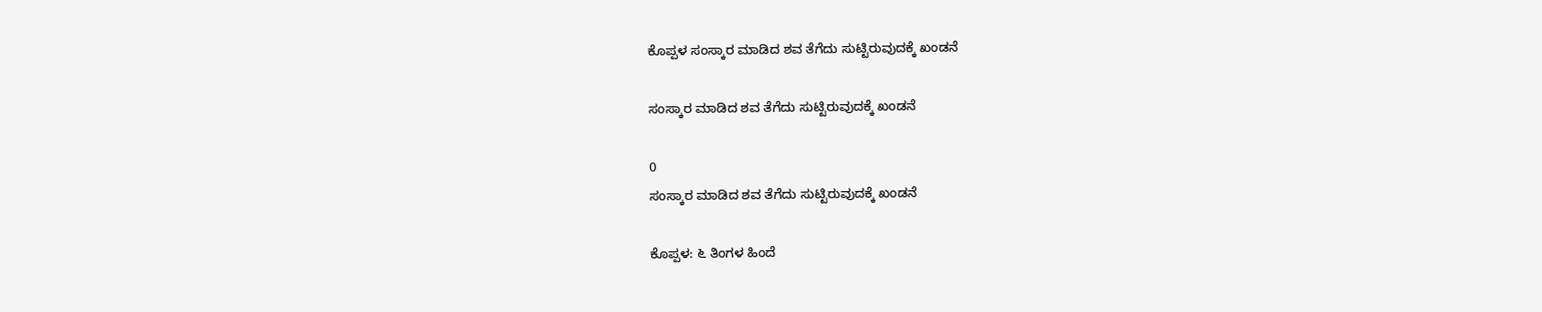ಕೊಪ್ಪಳ ಸಂಸ್ಕಾರ ಮಾಡಿದ ಶವ ತೆಗೆದು ಸುಟ್ಟಿರುವುದಕ್ಕೆ ಖಂಡನೆ

ಸಂಸ್ಕಾರ ಮಾಡಿದ ಶವ ತೆಗೆದು ಸುಟ್ಟಿರುವುದಕ್ಕೆ ಖಂಡನೆ

0
ಸಂಸ್ಕಾರ ಮಾಡಿದ ಶವ ತೆಗೆದು ಸುಟ್ಟಿರುವುದಕ್ಕೆ ಖಂಡನೆ

ಕೊಪ್ಪಳ: ೬ ತಿಂಗಳ ಹಿಂದೆ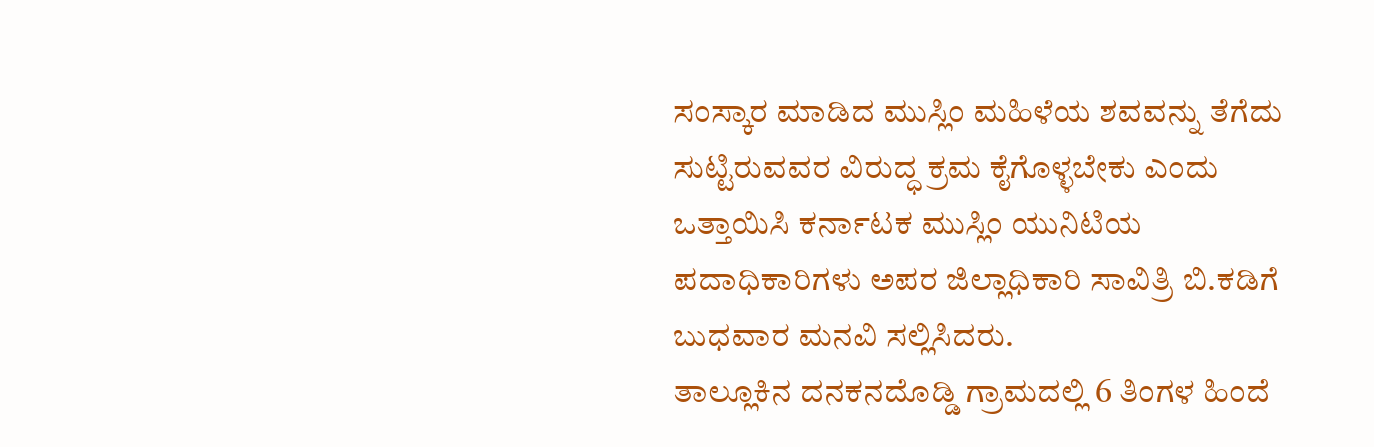ಸಂಸ್ಕಾರ ಮಾಡಿದ ಮುಸ್ಲಿಂ ಮಹಿಳೆಯ ಶವವನ್ನು ತೆಗೆದು ಸುಟ್ಟಿರುವವರ ವಿರುದ್ಧ ಕ್ರಮ ಕೈಗೊಳ್ಳಬೇಕು ಎಂದು ಒತ್ತಾಯಿಸಿ ಕರ್ನಾಟಕ ಮುಸ್ಲಿಂ ಯುನಿಟಿಯ ಪದಾಧಿಕಾರಿಗಳು ಅಪರ ಜಿಲ್ಲಾಧಿಕಾರಿ ಸಾವಿತ್ರಿ ಬಿ.ಕಡಿಗೆ ಬುಧವಾರ ಮನವಿ ಸಲ್ಲಿಸಿದರು.
ತಾಲ್ಲೂಕಿನ ದನಕನದೊಡ್ಡಿ ಗ್ರಾಮದಲ್ಲಿ 6 ತಿಂಗಳ ಹಿಂದೆ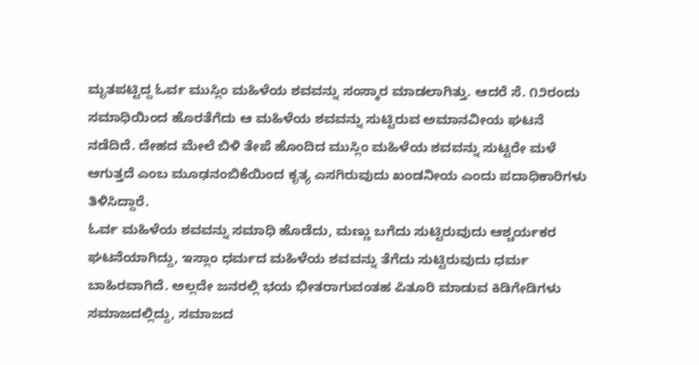ಮೃತಪಟ್ಟಿದ್ದ ಓರ್ವ ಮುಸ್ಲಿಂ ಮಹಿಳೆಯ ಶವವನ್ನು ಸಂಸ್ಕಾರ ಮಾಡಲಾಗಿತ್ತು. ಆದರೆ ಸೆ. ೧೨ರಂದು ಸಮಾಧಿಯಿಂದ ಹೊರತೆಗೆದು ಆ ಮಹಿಳೆಯ ಶವವನ್ನು ಸುಟ್ಟಿರುವ ಅಮಾನವೀಯ ಘಟನೆ ನಡೆದಿದೆ. ದೇಹದ ಮೇಲೆ ಬಿಳಿ ತೇಪೆ ಹೊಂದಿದ ಮುಸ್ಲಿಂ ಮಹಿಳೆಯ ಶವವನ್ನು ಸುಟ್ಟರೇ ಮಳೆ ಆಗುತ್ತದೆ ಎಂಬ ಮೂಢನಂಬಿಕೆಯಿಂದ ಕೃತ್ಯ ಎಸಗಿರುವುದು ಖಂಡನೀಯ ಎಂದು ಪದಾಧಿಕಾರಿಗಳು ತಿಳಿಸಿದ್ದಾರೆ.
ಓರ್ವ ಮಹಿಳೆಯ ಶವವನ್ನು ಸಮಾಧಿ ಹೊಡೆದು, ಮಣ್ಣು ಬಗೆದು ಸುಟ್ಟಿರುವುದು ಆಶ್ಚರ್ಯಕರ ಘಟನೆಯಾಗಿದ್ದು, ಇಸ್ಲಾಂ ಧರ್ಮದ ಮಹಿಳೆಯ ಶವವನ್ನು ತೆಗೆದು ಸುಟ್ಟಿರುವುದು ಧರ್ಮ ಬಾಹಿರವಾಗಿದೆ. ಅಲ್ಲದೇ ಜನರಲ್ಲಿ ಭಯ ಭೀತರಾಗುವಂತಹ ಪಿತೂರಿ ಮಾಡುವ ಕಿಡಿಗೇಡಿಗಳು ಸಮಾಜದಲ್ಲಿದ್ದು, ಸಮಾಜದ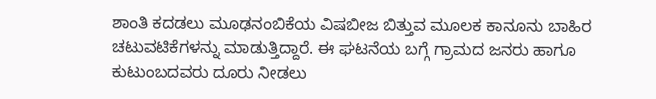ಶಾಂತಿ ಕದಡಲು ಮೂಢನಂಬಿಕೆಯ ವಿಷಬೀಜ ಬಿತ್ತುವ ಮೂಲಕ ಕಾನೂನು ಬಾಹಿರ ಚಟುವಟಿಕೆಗಳನ್ನು ಮಾಡುತ್ತಿದ್ದಾರೆ. ಈ ಘಟನೆಯ ಬಗ್ಗೆ ಗ್ರಾಮದ ಜನರು ಹಾಗೂ ಕುಟುಂಬದವರು ದೂರು ನೀಡಲು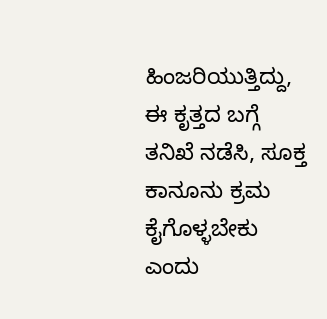ಹಿಂಜರಿಯುತ್ತಿದ್ದು, ಈ ಕೃತ್ತದ ಬಗ್ಗೆ ತನಿಖೆ ನಡೆಸಿ, ಸೂಕ್ತ ಕಾನೂನು ಕ್ರಮ ಕೈಗೊಳ್ಳಬೇಕು ಎಂದು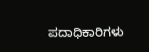ಪದಾಧಿಕಾರಿಗಳು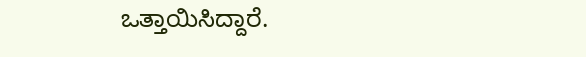ಒತ್ತಾಯಿಸಿದ್ದಾರೆ.